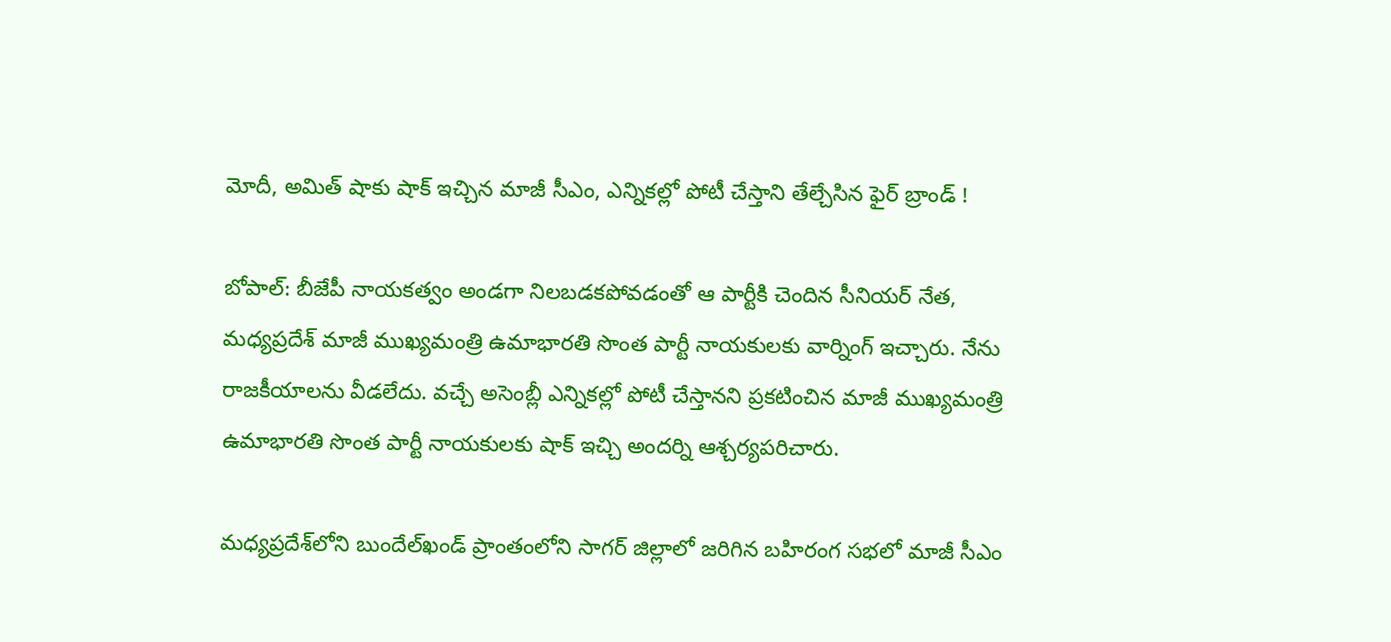మోదీ, అమిత్ షాకు షాక్ ఇచ్చిన మాజీ సీఎం, ఎన్నికల్లో పోటీ చేస్తాని తేల్చేసిన ఫైర్ బ్రాండ్ !

బోపాల్: బీజేపీ నాయకత్వం అండగా నిలబడకపోవడంతో ఆ పార్టీకి చెందిన సీనియర్ నేత, మధ్యప్రదేశ్ మాజీ ముఖ్యమంత్రి ఉమాభారతి సొంత పార్టీ నాయకులకు వార్నింగ్ ఇచ్చారు. నేను రాజకీయాలను వీడలేదు. వచ్చే అసెంబ్లీ ఎన్నికల్లో పోటీ చేస్తానని ప్రకటించిన మాజీ ముఖ్యమంత్రి ఉమాభారతి సొంత పార్టీ నాయకులకు షాక్ ఇచ్చి అందర్ని ఆశ్చర్యపరిచారు.

మధ్యప్రదేశ్‌లోని బుందేల్‌ఖండ్ ప్రాంతంలోని సాగర్ జిల్లాలో జరిగిన బహిరంగ సభలో మాజీ సీఎం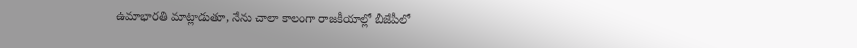ఉమాభారతి మాట్లాడుతూ, నేను చాలా కాలంగా రాజకీయాల్లో బీజేపీలో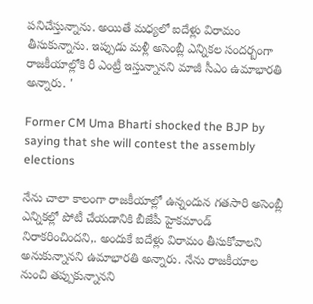పనిచేస్తున్నాను. అయితే మధ్యలో ఐదేళ్లు విరామం తీసుకున్నాను. ఇప్పుడు మళ్లీ అసెంబ్లీ ఎన్నికల సందర్బంగా రాజకీయాల్లోకి రీ ఎంట్రీ ఇస్తున్నానని మాజీ సీఎం ఉమాభారతి అన్నారు. '

Former CM Uma Bharti shocked the BJP by saying that she will contest the assembly elections

నేను చాలా కాలంగా రాజకీయాల్లో ఉన్నందున గతసారి అసెంబ్లీ ఎన్నికల్లో పోటీ చేయడానికి బీజేపీ హైకమాండ్ నిరాకరించిందని,. అందుకే ఐదేళ్లు విరామం తీసుకోవాలని అనుకున్నానని ఉమాభారతి అన్నారు. నేను రాజకీయాల నుంచి తప్పుకున్నానని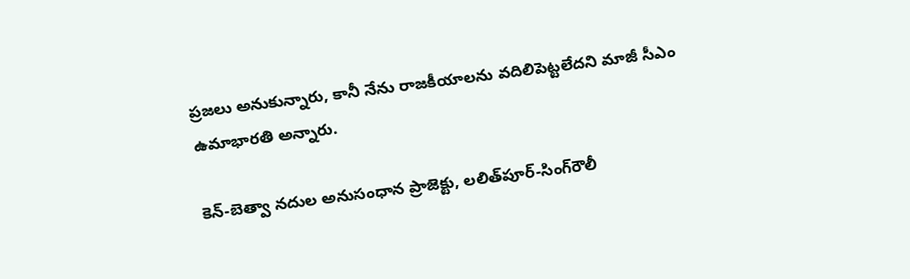ప్రజలు అనుకున్నారు, కానీ నేను రాజకీయాలను వదిలిపెట్టలేదని మాజీ సీఎం ఉమాభారతి అన్నారు.

కెన్-బెత్వా నదుల అనుసంధాన ప్రాజెక్టు, లలిత్‌పూర్-సింగ్‌రౌలీ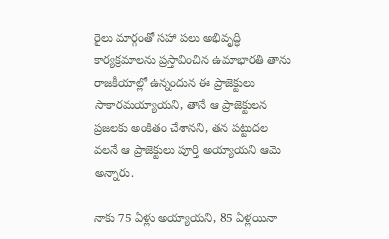రైలు మార్గంతో సహా పలు అభివృద్ధి కార్యక్రమాలను ప్రస్తావించిన ఉమాభారతి తాను రాజకీయాల్లో ఉన్నందున ఈ ప్రాజెక్టులు సాకారమయ్యాయని, తానే ఆ ప్రాజెక్టులన ప్రజలకు అంకితం చేశానని, తన పట్టుదల వలనే ఆ ప్రాజెక్టులు పూర్తి అయ్యాయని ఆమె అన్నారు.

నాకు 75 ఏళ్లు అయ్యాయని, 85 ఏళ్లయినా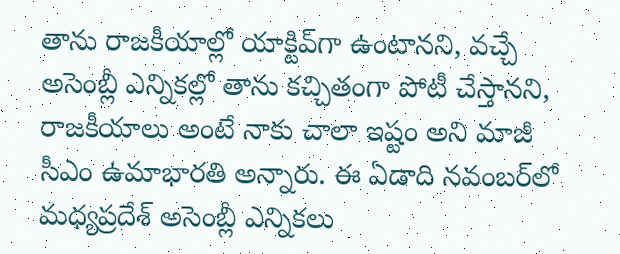తాను రాజకీయాల్లో యాక్టివ్‌గా ఉంటానని, వచ్చే అసెంబ్లీ ఎన్నికల్లో తాను కచ్చితంగా పోటీ చేస్తానని, రాజకీయాలు అంటే నాకు చాలా ఇష్టం అని మాజీ సీఎం ఉమాభారతి అన్నారు. ఈ ఏడాది నవంబర్‌లో మధ్యప్రదేశ్ అసెంబ్లీ ఎన్నికలు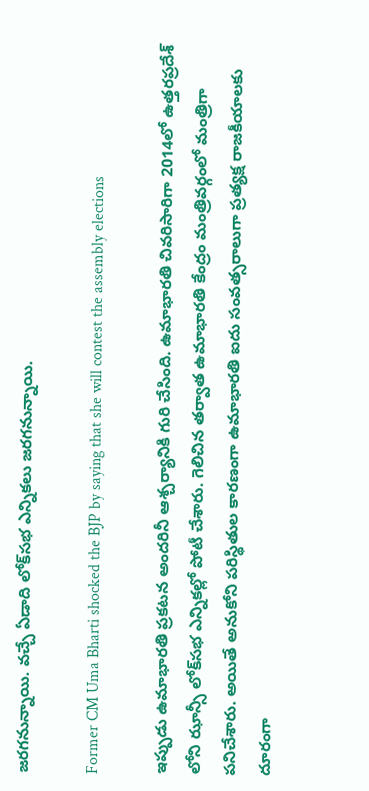జరగనున్నాయి. వచ్చే ఏడాది లోక్‌సభ ఎన్నికలు జరగనున్నాయి.

Former CM Uma Bharti shocked the BJP by saying that she will contest the assembly elections

ఇప్పుడు ఉమాభారతి ప్రకటన అందరినీ ఆశ్చర్యానికి గురి చేసింది. ఉమాభారతి చివరిసారిగా 2014లో ఉత్తరప్రదేశ్ లోని ఝాన్సీ లోక్‌సభ ఎన్నికల్లో పోటీ చేశారు. గెలిచిన తర్వాత ఉమాభారతి కేంద్రం మంత్రివర్గంలో మంత్రిగా పనిచేశారు. అయితే అనుకోని పరిస్థితుల కారణంగా ఉమాభారతి ఐదు సంవత్సరాలుగా ప్రత్యక్ష రాజకీయాలకు దూరంగా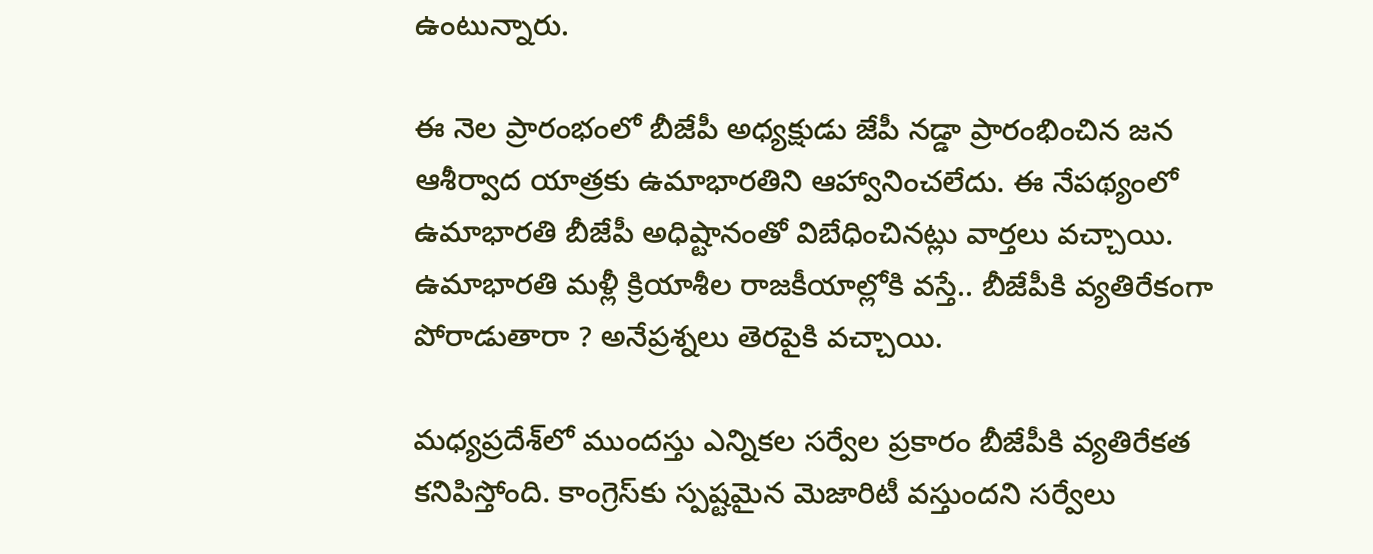ఉంటున్నారు.

ఈ నెల ప్రారంభంలో బీజేపీ అధ్యక్షుడు జేపీ నడ్డా ప్రారంభించిన జన ఆశీర్వాద యాత్రకు ఉమాభారతిని ఆహ్వానించలేదు. ఈ నేప‌థ్యంలో ఉమాభారతి బీజేపీ అధిష్టానంతో విబేధించిన‌ట్లు వార్త‌లు వ‌చ్చాయి. ఉమాభారతి మళ్లీ క్రియాశీల రాజకీయాల్లోకి వస్తే.. బీజేపీకి వ్యతిరేకంగా పోరాడుతారా ? అనేప్రశ్నలు తెరపైకి వచ్చాయి.

మధ్యప్రదేశ్‌లో ముందస్తు ఎన్నికల సర్వేల ప్రకారం బీజేపీకి వ్యతిరేకత కనిపిస్తోంది. కాంగ్రెస్‌కు స్పష్టమైన మెజారిటీ వస్తుందని సర్వేలు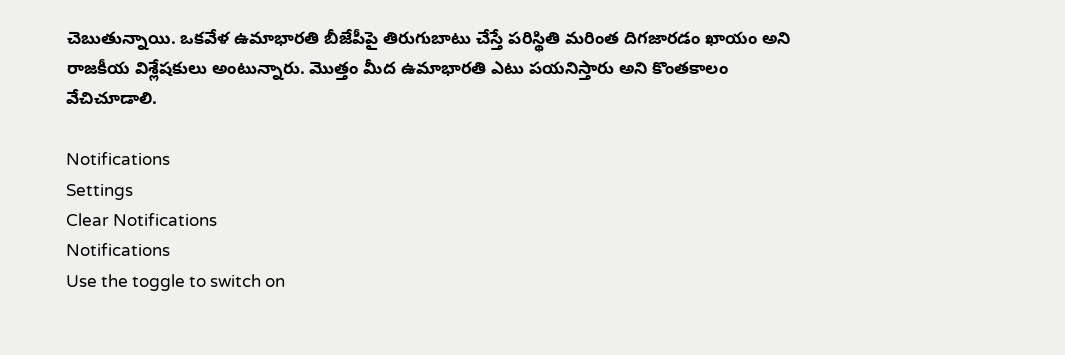చెబుతున్నాయి. ఒకవేళ ఉమాభారతి బీజేపీపై తిరుగుబాటు చేస్తే పరిస్థితి మరింత దిగజారడం ఖాయం అని రాజకీయ విశ్లేషకులు అంటున్నారు. మొత్తం మీద ఉమాభారతి ఎటు పయనిస్తారు అని కొంతకాలం వేచిచూడాలి.

Notifications
Settings
Clear Notifications
Notifications
Use the toggle to switch on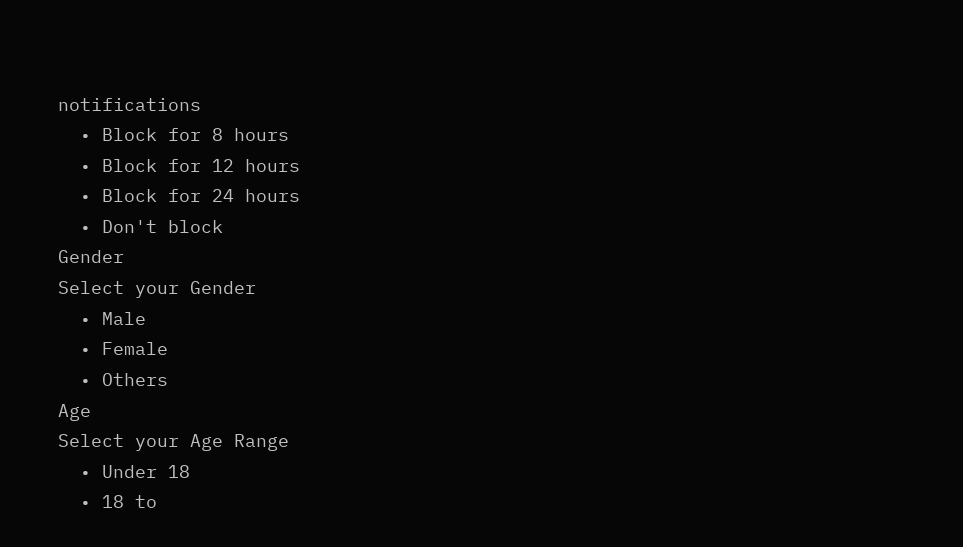notifications
  • Block for 8 hours
  • Block for 12 hours
  • Block for 24 hours
  • Don't block
Gender
Select your Gender
  • Male
  • Female
  • Others
Age
Select your Age Range
  • Under 18
  • 18 to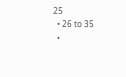25
  • 26 to 35
  •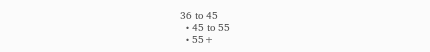36 to 45
  • 45 to 55
  • 55+